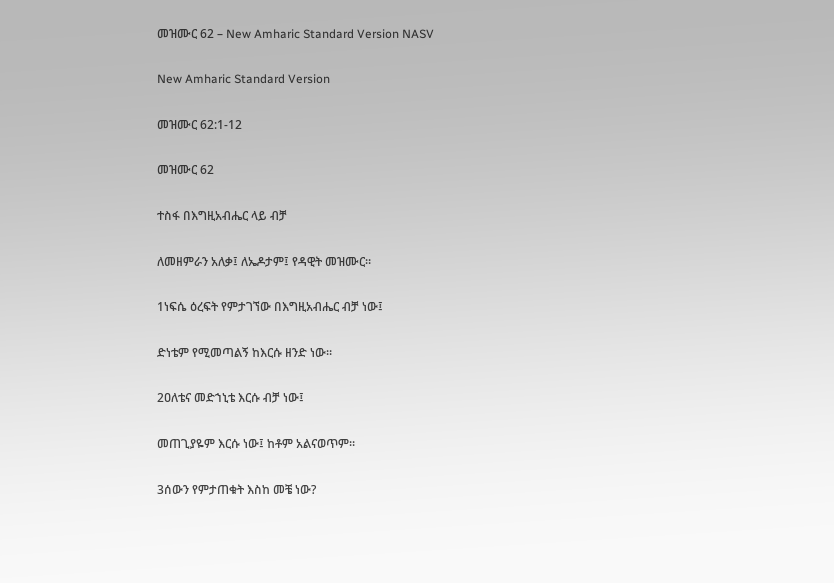መዝሙር 62 – New Amharic Standard Version NASV

New Amharic Standard Version

መዝሙር 62:1-12

መዝሙር 62

ተስፋ በእግዚአብሔር ላይ ብቻ

ለመዘምራን አለቃ፤ ለኤዶታም፤ የዳዊት መዝሙር።

1ነፍሴ ዕረፍት የምታገኘው በእግዚአብሔር ብቻ ነው፤

ድነቴም የሚመጣልኝ ከእርሱ ዘንድ ነው።

2ዐለቴና መድኀኒቴ እርሱ ብቻ ነው፤

መጠጊያዬም እርሱ ነው፤ ከቶም አልናወጥም።

3ሰውን የምታጠቁት እስከ መቼ ነው?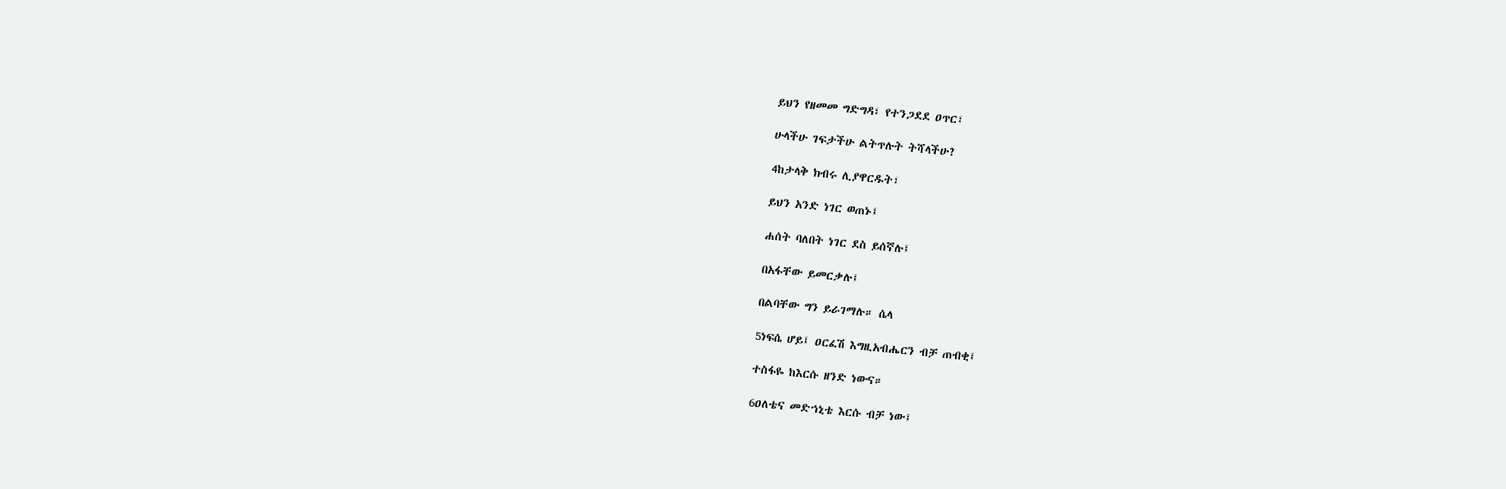ይህን የዘመመ ግድግዳ፣ የተንጋደደ ዐጥር፣

ሁላችሁ ገፍታችሁ ልትጥሉት ትሻላችሁ?

4ከታላቅ ክብሩ ሊያዋርዱት፣

ይህን አንድ ነገር ወጠኑ፤

ሐሰት ባለበት ነገር ደስ ይሰኛሉ፤

በአፋቸው ይመርቃሉ፤

በልባቸው ግን ይራገማሉ። ሴላ

5ነፍሴ ሆይ፤ ዐርፈሽ እግዚአብሔርን ብቻ ጠብቂ፤

ተስፋዬ ከእርሱ ዘንድ ነውና።

6ዐለቴና መድኀኒቴ እርሱ ብቻ ነው፤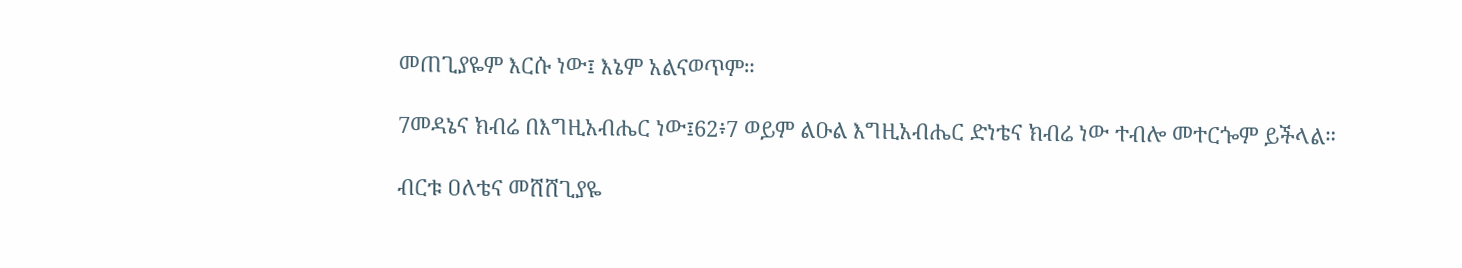መጠጊያዬም እርሱ ነው፤ እኔም አልናወጥም።

7መዳኔና ክብሬ በእግዚአብሔር ነው፤62፥7 ወይም ልዑል እግዚአብሔር ድነቴና ክብሬ ነው ተብሎ መተርጐም ይችላል።

ብርቱ ዐለቴና መሸሸጊያዬ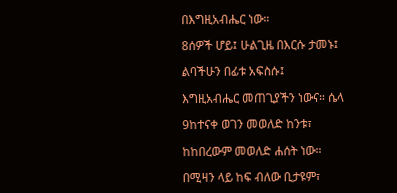በእግዚአብሔር ነው።

8ሰዎች ሆይ፤ ሁልጊዜ በእርሱ ታመኑ፤

ልባችሁን በፊቱ አፍስሱ፤

እግዚአብሔር መጠጊያችን ነውና። ሴላ

9ከተናቀ ወገን መወለድ ከንቱ፣

ከከበረውም መወለድ ሐሰት ነው።

በሚዛን ላይ ከፍ ብለው ቢታዩም፣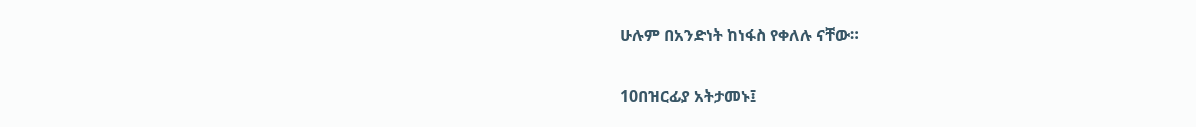ሁሉም በአንድነት ከነፋስ የቀለሉ ናቸው።

10በዝርፊያ አትታመኑ፤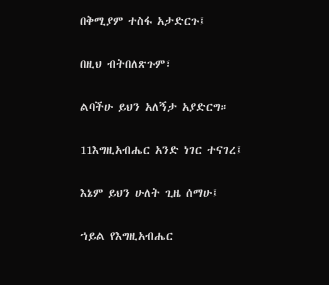በቅሚያም ተስፋ አታድርጉ፤

በዚህ ብትበለጽጉም፣

ልባችሁ ይህን አለኝታ አያድርግ።

11እግዚአብሔር አንድ ነገር ተናገረ፤

እኔም ይህን ሁለት ጊዜ ሰማሁ፤

ኀይል የእግዚአብሔር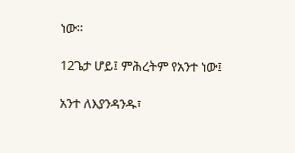ነው።

12ጌታ ሆይ፤ ምሕረትም የአንተ ነው፤

አንተ ለእያንዳንዱ፣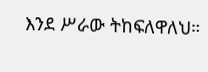እንደ ሥራው ትከፍለዋለህ።